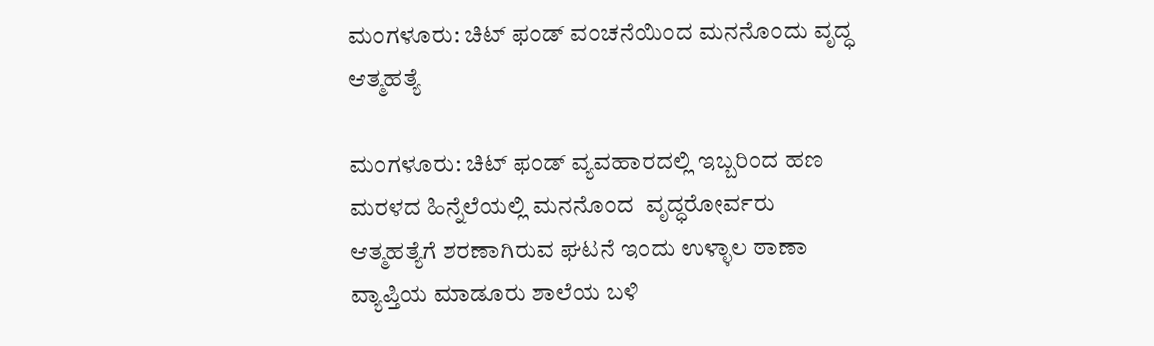ಮಂಗಳೂರು: ಚಿಟ್ ಫಂಡ್ ವಂಚನೆಯಿಂದ ಮನನೊಂದು ವೃದ್ಧ ಆತ್ಮಹತ್ಯೆ

ಮಂಗಳೂರು: ಚಿಟ್ ಫಂಡ್ ವ್ಯವಹಾರದಲ್ಲಿ ಇಬ್ಬರಿಂದ ಹಣ ಮರಳದ ಹಿನ್ನೆಲೆಯಲ್ಲಿ ಮನನೊಂದ  ವೃದ್ಧರೋರ್ವರು ಆತ್ಮಹತ್ಯೆಗೆ ಶರಣಾಗಿರುವ ಘಟನೆ ಇಂದು ಉಳ್ಳಾಲ ಠಾಣಾ ವ್ಯಾಪ್ತಿಯ ಮಾಡೂರು ಶಾಲೆಯ ಬಳಿ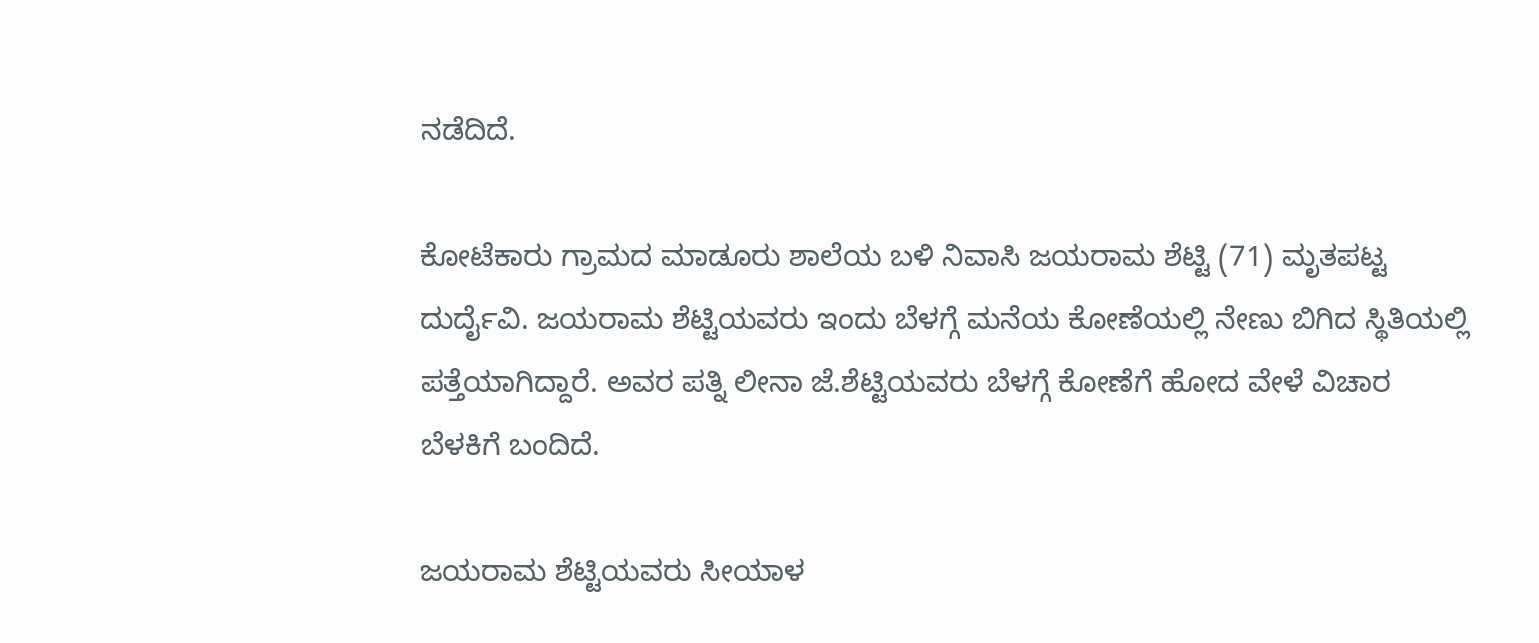ನಡೆದಿದೆ.

ಕೋಟೆಕಾರು ಗ್ರಾಮದ ಮಾಡೂರು ಶಾಲೆಯ ಬಳಿ ನಿವಾಸಿ ಜಯರಾಮ ಶೆಟ್ಟಿ (71) ಮೃತಪಟ್ಟ ದುರ್ದೈವಿ. ಜಯರಾಮ ಶೆಟ್ಟಿಯವರು ಇಂದು ಬೆಳಗ್ಗೆ ಮನೆಯ ಕೋಣೆಯಲ್ಲಿ ನೇಣು ಬಿಗಿದ ಸ್ಥಿತಿಯಲ್ಲಿ ಪತ್ತೆಯಾಗಿದ್ದಾರೆ‌. ಅವರ ಪತ್ನಿ ಲೀನಾ ಜೆ.ಶೆಟ್ಟಿಯವರು ಬೆಳಗ್ಗೆ ಕೋಣೆಗೆ ಹೋದ ವೇಳೆ ವಿಚಾರ ಬೆಳಕಿಗೆ ಬಂದಿದೆ.

ಜಯರಾಮ ಶೆಟ್ಟಿಯವರು ಸೀಯಾಳ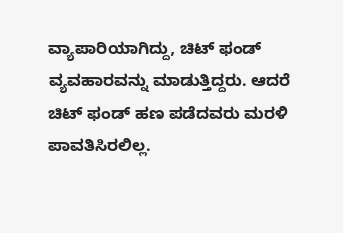ವ್ಯಾಪಾರಿಯಾಗಿದ್ದು, ಚಿಟ್ ಫಂಡ್ ವ್ಯವಹಾರವನ್ನು ಮಾಡುತ್ತಿದ್ದರು. ಆದರೆ ಚಿಟ್ ಫಂಡ್ ಹಣ ಪಡೆದವರು ಮರಳಿ ಪಾವತಿಸಿರಲಿಲ್ಲ.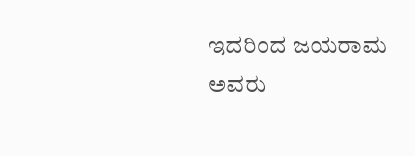ಇದರಿಂದ ಜಯರಾಮ ಅವರು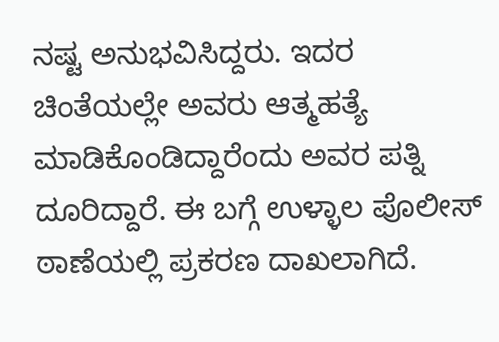ನಷ್ಟ ಅನುಭವಿಸಿದ್ದರು. ಇದರ ಚಿಂತೆಯಲ್ಲೇ ಅವರು ಆತ್ಮಹತ್ಯೆ ಮಾಡಿಕೊಂಡಿದ್ದಾರೆಂದು ಅವರ ಪತ್ನಿ  ದೂರಿದ್ದಾರೆ. ಈ ಬಗ್ಗೆ ಉಳ್ಳಾಲ ಪೊಲೀಸ್ ಠಾಣೆಯಲ್ಲಿ ಪ್ರಕರಣ ದಾಖಲಾಗಿದೆ.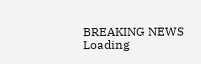BREAKING NEWS
Loading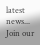latest news...
Join our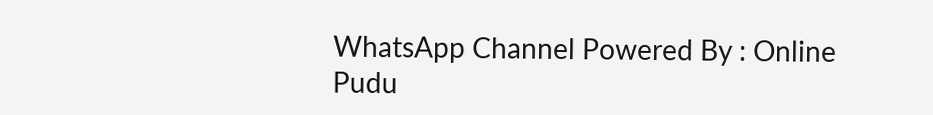WhatsApp Channel Powered By : Online Pudu